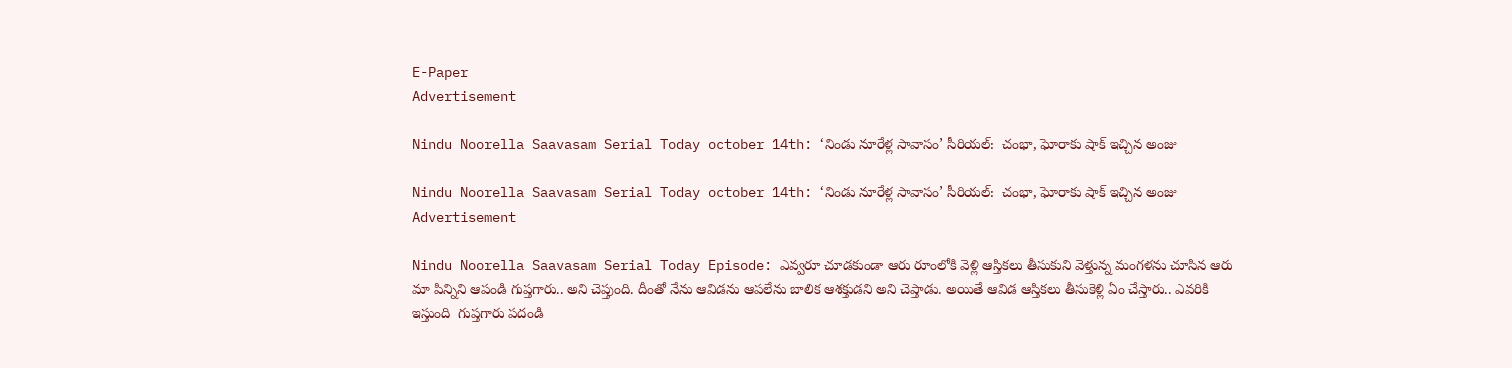E-Paper
Advertisement

Nindu Noorella Saavasam Serial Today october 14th: ‘నిండు నూరేళ్ల సావాసం’ సీరియల్‌:  చంభా, ఘోరాకు షాక్‌ ఇచ్చిన అంజు

Nindu Noorella Saavasam Serial Today october 14th: ‘నిండు నూరేళ్ల సావాసం’ సీరియల్‌:  చంభా, ఘోరాకు షాక్‌ ఇచ్చిన అంజు
Advertisement

Nindu Noorella Saavasam Serial Today Episode: ఎవ్వరూ చూడకుండా ఆరు రూంలోకి వెళ్లి ఆస్తికలు తీసుకుని వెళ్తున్న మంగళను చూసిన ఆరు మా పిన్నిని ఆపండి గుప్తగారు.. అని చెప్తుంది. దీంతో నేను ఆవిడను ఆపలేను బాలిక ఆశక్తుడని అని చెప్తాడు. అయితే ఆవిడ ఆస్తికలు తీసుకెళ్లి ఏం చేస్తారు.. ఎవరికి ఇస్తుంది  గుప్తగారు పదండి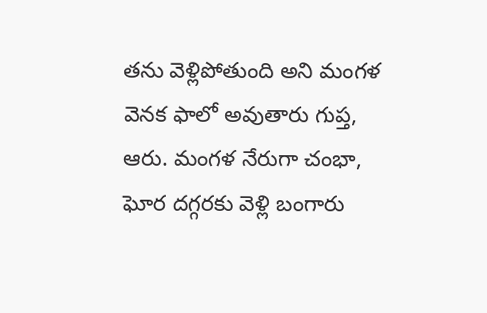తను వెళ్లిపోతుంది అని మంగళ వెనక ఫాలో అవుతారు గుప్త, ఆరు. మంగళ నేరుగా చంభా, ఘోర దగ్గరకు వెళ్లి బంగారు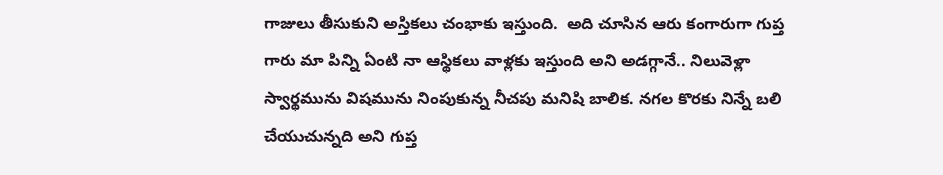గాజులు తీసుకుని అస్తికలు చంభాకు ఇస్తుంది.  అది చూసిన ఆరు కంగారుగా గుప్త గారు మా పిన్ని ఏంటి నా ఆస్థికలు వాళ్లకు ఇస్తుంది అని అడగ్గానే.. నిలువెళ్లా స్వార్థమును విషమును నింపుకున్న నీచపు మనిషి బాలిక. నగల కొరకు నిన్నే బలి చేయుచున్నది అని గుప్త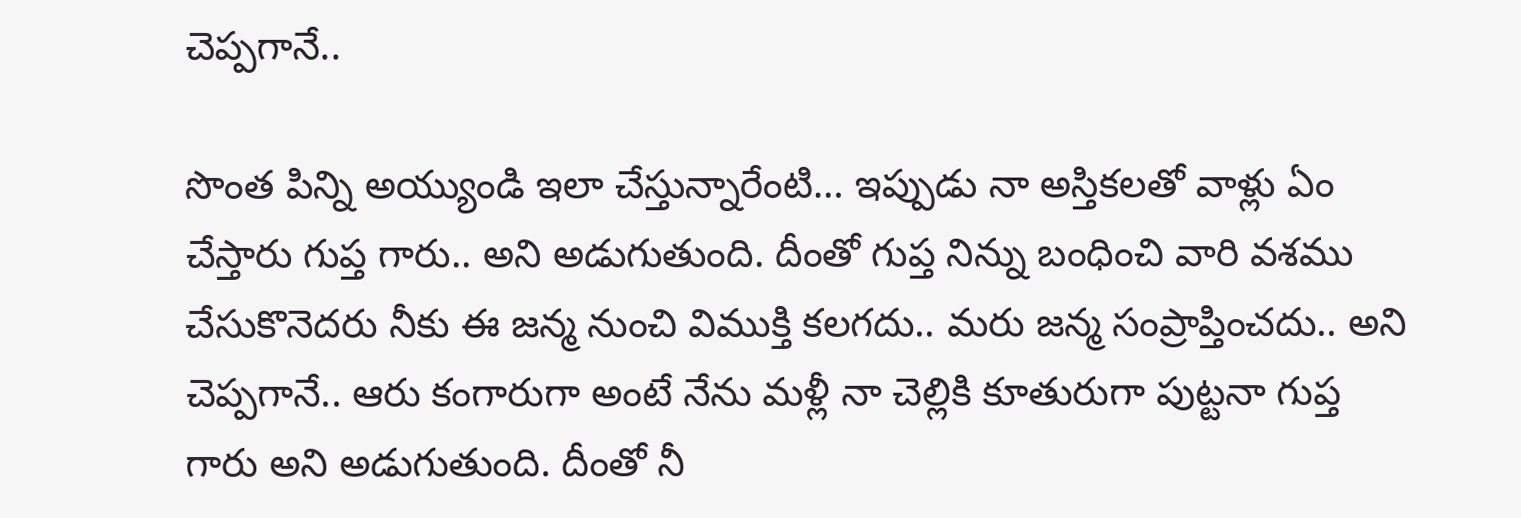చెప్పగానే..

సొంత పిన్ని అయ్యుండి ఇలా చేస్తున్నారేంటి… ఇప్పుడు నా అస్తికలతో వాళ్లు ఏం చేస్తారు గుప్త గారు.. అని అడుగుతుంది. దీంతో గుప్త నిన్ను బంధించి వారి వశము చేసుకొనెదరు నీకు ఈ జన్మ నుంచి విముక్తి కలగదు.. మరు జన్మ సంప్రాప్తించదు.. అని చెప్పగానే.. ఆరు కంగారుగా అంటే నేను మళ్లీ నా చెల్లికి కూతురుగా పుట్టనా గుప్త గారు అని అడుగుతుంది. దీంతో నీ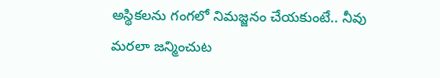అస్థికలను గంగలో నిమజ్జనం చేయకుంటే.. నీవు మరలా జన్మించుట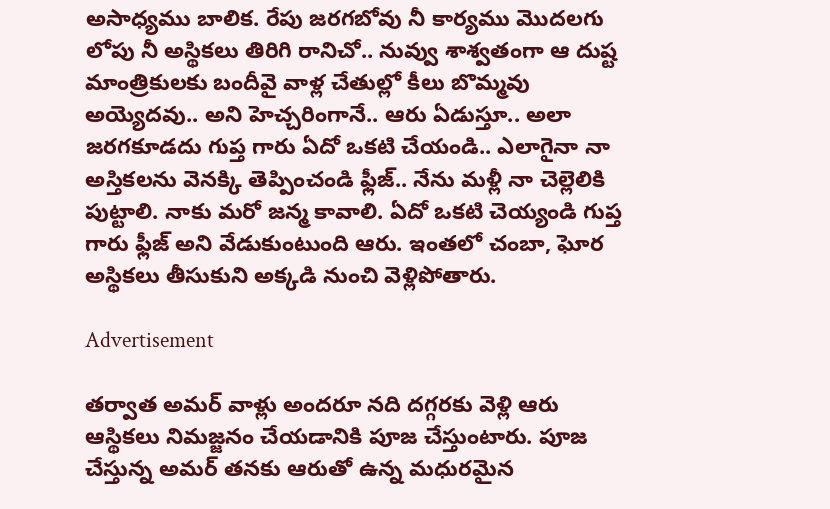అసాధ్యము బాలిక. రేపు జరగబోవు నీ కార్యము మొదలగు లోపు నీ అస్థికలు తిరిగి రానిచో.. నువ్వు శాశ్వతంగా ఆ దుష్ట మాంత్రికులకు బందీవై వాళ్ల చేతుల్లో కీలు బొమ్మవు అయ్యెదవు.. అని హెచ్చరింగానే.. ఆరు ఏడుస్తూ.. అలా జరగకూడదు గుప్త గారు ఏదో ఒకటి చేయండి.. ఎలాగైనా నా అస్తికలను వెనక్కి తెప్పించండి ఫ్లీజ్‌.. నేను మళ్లీ నా చెల్లెలికి పుట్టాలి. నాకు మరో జన్మ కావాలి. ఏదో ఒకటి చెయ్యండి గుప్త గారు ఫ్లీజ్‌ అని వేడుకుంటుంది ఆరు. ఇంతలో చంబా, ఘోర అస్థికలు తీసుకుని అక్కడి నుంచి వెళ్లిపోతారు.

Advertisement

తర్వాత అమర్‌ వాళ్లు అందరూ నది దగ్గరకు వెళ్లి ఆరు ఆస్థికలు నిమజ్జనం చేయడానికి పూజ చేస్తుంటారు. పూజ చేస్తున్న అమర్‌ తనకు ఆరుతో ఉన్న మధురమైన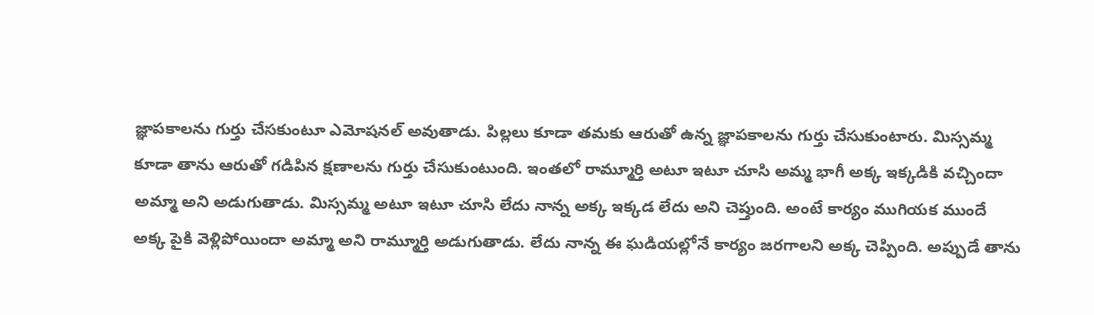జ్ఞాపకాలను గుర్తు చేసకుంటూ ఎమోషనల్ అవుతాడు. పిల్లలు కూడా తమకు ఆరుతో ఉన్న జ్ఞాపకాలను గుర్తు చేసుకుంటారు. మిస్సమ్మ కూడా తాను ఆరుతో గడిపిన క్షణాలను గుర్తు చేసుకుంటుంది. ఇంతలో రామ్మూర్తి అటూ ఇటూ చూసి అమ్మ భాగీ అక్క ఇక్కడికి వచ్చిందా అమ్మా అని అడుగుతాడు. మిస్సమ్మ అటూ ఇటూ చూసి లేదు నాన్న అక్క ఇక్కడ లేదు అని చెప్తుంది. అంటే కార్యం ముగియక ముందే అక్క పైకి వెళ్లిపోయిందా అమ్మా అని రామ్మూర్తి అడుగుతాడు. లేదు నాన్న ఈ ఘడియల్లోనే కార్యం జరగాలని అక్క చెప్పింది. అప్పుడే తాను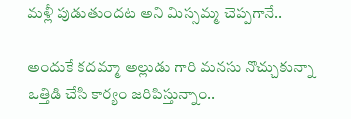మళ్లీ పుడుతుందట అని మిస్సమ్మ చెప్పగానే..

అందుకే కదమ్మా అల్లుడు గారి మనసు నొచ్చుకున్నా  ఒత్తిడి చేసి కార్యం జరిపిస్తున్నాం..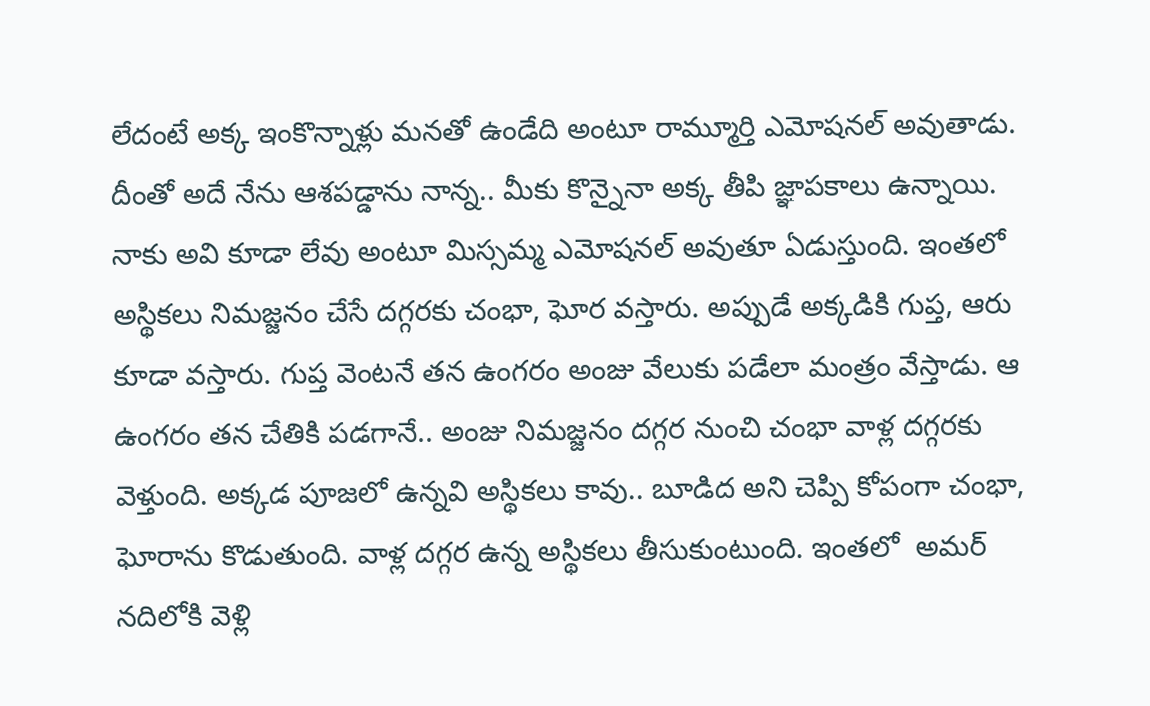లేదంటే అక్క ఇంకొన్నాళ్లు మనతో ఉండేది అంటూ రామ్మూర్తి ఎమోషనల్‌ అవుతాడు. దీంతో అదే నేను ఆశపడ్డాను నాన్న.. మీకు కొన్నైనా అక్క తీపి జ్ఞాపకాలు ఉన్నాయి. నాకు అవి కూడా లేవు అంటూ మిస్సమ్మ ఎమోషనల్‌ అవుతూ ఏడుస్తుంది. ఇంతలో అస్థికలు నిమజ్జనం చేసే దగ్గరకు చంభా, ఘోర వస్తారు. అప్పుడే అక్కడికి గుప్త, ఆరు కూడా వస్తారు. గుప్త వెంటనే తన ఉంగరం అంజు వేలుకు పడేలా మంత్రం వేస్తాడు. ఆ ఉంగరం తన చేతికి పడగానే.. అంజు నిమజ్జనం దగ్గర నుంచి చంభా వాళ్ల దగ్గరకు వెళ్తుంది. అక్కడ పూజలో ఉన్నవి అస్థికలు కావు.. బూడిద అని చెప్పి కోపంగా చంభా, ఘోరాను కొడుతుంది. వాళ్ల దగ్గర ఉన్న అస్థికలు తీసుకుంటుంది. ఇంతలో  అమర్‌ నదిలోకి వెళ్లి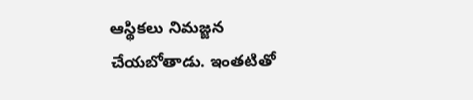ఆస్థికలు నిమజ్జన  చేయబోతాడు. ఇంతటితో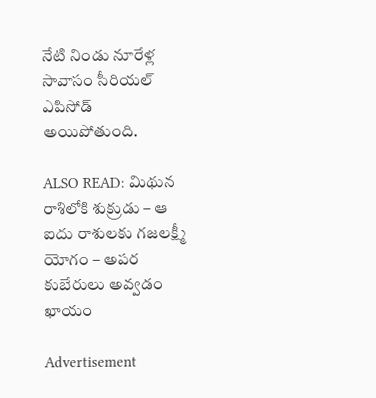నేటి నిండు నూరేళ్ల సావాసం సీరియల్ ఎపిసోడ్‌ అయిపోతుంది.

ALSO READ: మిథున రాశిలోకి శుక్రుడు – ఆ ఐదు రాశులకు గజలక్ష్మీ యోగం – అపర కుబేరులు అవ్వడం ఖాయం

Advertisement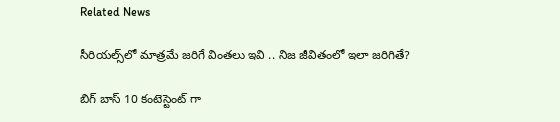Related News

సీరియల్స్‌లో మాత్రమే జరిగే వింతలు ఇవి .. నిజ జీవితంలో ఇలా జరిగితే?

బిగ్ బాస్ 10 కంటెస్టెంట్ గా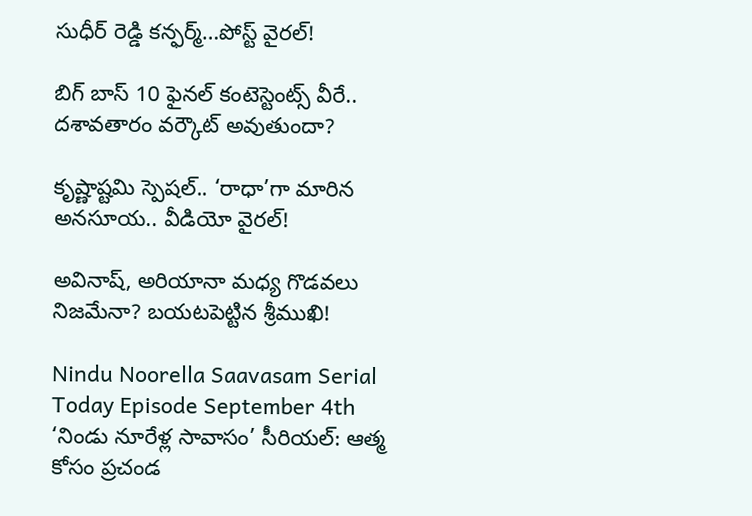సుధీర్ రెడ్డి కన్ఫర్మ్…పోస్ట్ వైరల్!

బిగ్ బాస్ 10 ఫైనల్ కంటెస్టెంట్స్ వీరే.. దశావతారం వర్కౌట్ అవుతుందా?

కృష్ణాష్టమి స్పెషల్.. ‘రాధా’గా మారిన అనసూయ.. వీడియో వైరల్!

అవినాష్, అరియానా మధ్య గొడవలు నిజమేనా? బయటపెట్టిన శ్రీముఖి!

Nindu Noorella Saavasam Serial Today Episode September 4th  ‘నిండు నూరేళ్ల సావాసం’ సీరియల్‌: ఆత్మ కోసం ప్రచండ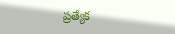ప్రత్యేక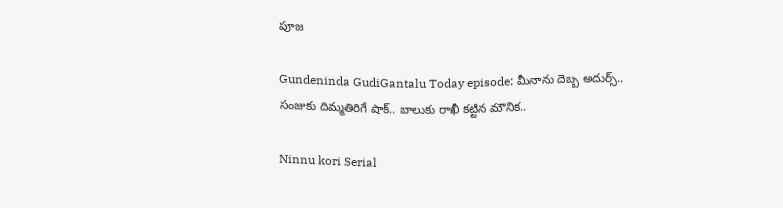పూజ

Gundeninda GudiGantalu Today episode: మీనాను దెబ్బ అదుర్స్.. సంజుకు దిమ్మతిరిగే షాక్.. బాలుకు రాఖీ కట్టిన మౌనిక..

Ninnu kori Serial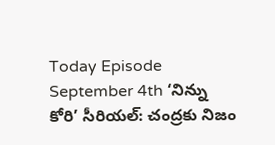Today Episode September 4th ‘నిన్ను కోరి’ సీరియల్‌: చంద్రకు నిజం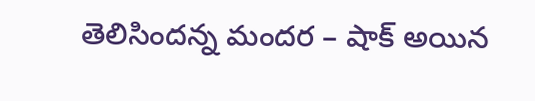తెలిసిందన్న మందర – షాక్‌ అయిన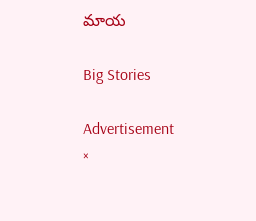మాయ

Big Stories

Advertisement
×